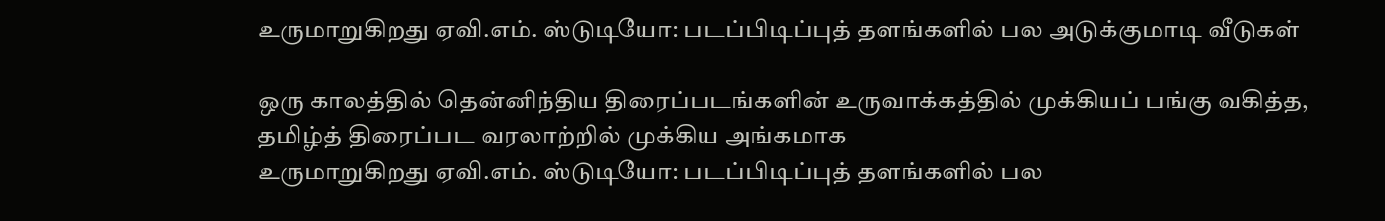உருமாறுகிறது ஏவி.எம். ஸ்டுடியோ: படப்பிடிப்புத் தளங்களில் பல அடுக்குமாடி வீடுகள்

ஒரு காலத்தில் தென்னிந்திய திரைப்படங்களின் உருவாக்கத்தில் முக்கியப் பங்கு வகித்த, தமிழ்த் திரைப்பட வரலாற்றில் முக்கிய அங்கமாக
உருமாறுகிறது ஏவி.எம். ஸ்டுடியோ: படப்பிடிப்புத் தளங்களில் பல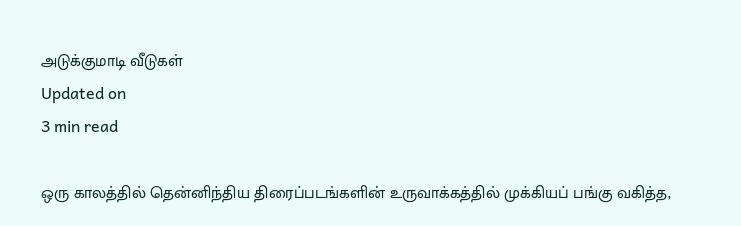அடுக்குமாடி வீடுகள்
Updated on
3 min read

ஒரு காலத்தில் தென்னிந்திய திரைப்படங்களின் உருவாக்கத்தில் முக்கியப் பங்கு வகித்த,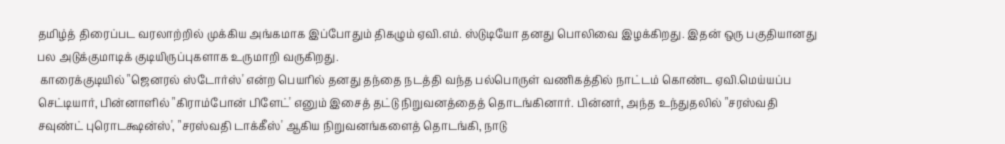தமிழ்த் திரைப்பட வரலாற்றில் முக்கிய அங்கமாக இப்போதும் திகழும் ஏவி.எம். ஸ்டுடியோ தனது பொலிவை இழக்கிறது. இதன் ஒரு பகுதியானது பல அடுக்குமாடிக் குடியிருப்புகளாக உருமாறி வருகிறது.
 காரைக்குடியில் "ஜெனரல் ஸ்டோர்ஸ்' என்ற பெயரில் தனது தந்தை நடத்தி வந்த பல்பொருள் வணிகத்தில் நாட்டம் கொண்ட ஏவி.மெய்யப்ப செட்டியார், பின்னாளில் "கிராம்போன் பிளேட்' எனும் இசைத் தட்டு நிறுவனத்தைத் தொடங்கினார். பின்னர், அந்த உந்துதலில் "சரஸ்வதி சவுண்ட் புரொடக்ஷன்ஸ்', "சரஸ்வதி டாக்கீஸ்' ஆகிய நிறுவனங்களைத் தொடங்கி, நாடு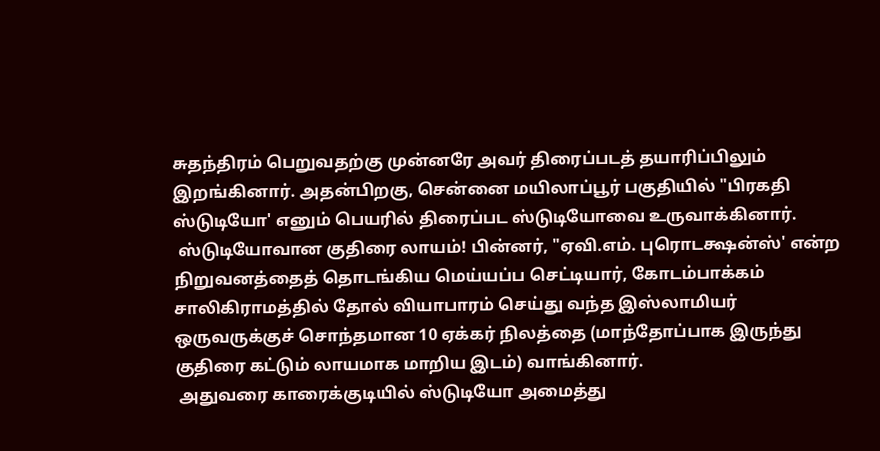சுதந்திரம் பெறுவதற்கு முன்னரே அவர் திரைப்படத் தயாரிப்பிலும் இறங்கினார். அதன்பிறகு, சென்னை மயிலாப்பூர் பகுதியில் "பிரகதி ஸ்டுடியோ' எனும் பெயரில் திரைப்பட ஸ்டுடியோவை உருவாக்கினார்.
 ஸ்டுடியோவான குதிரை லாயம்! பின்னர், "ஏவி.எம். புரொடக்ஷன்ஸ்' என்ற நிறுவனத்தைத் தொடங்கிய மெய்யப்ப செட்டியார், கோடம்பாக்கம் சாலிகிராமத்தில் தோல் வியாபாரம் செய்து வந்த இஸ்லாமியர் ஒருவருக்குச் சொந்தமான 10 ஏக்கர் நிலத்தை (மாந்தோப்பாக இருந்து குதிரை கட்டும் லாயமாக மாறிய இடம்) வாங்கினார்.
 அதுவரை காரைக்குடியில் ஸ்டுடியோ அமைத்து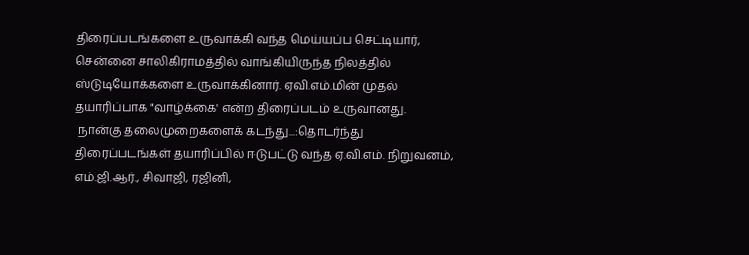திரைப்படங்களை உருவாக்கி வந்த மெய்யப்ப செட்டியார், சென்னை சாலிகிராமத்தில் வாங்கியிருந்த நிலத்தில் ஸ்டுடியோக்களை உருவாக்கினார். ஏவி.எம்.மின் முதல் தயாரிப்பாக "வாழ்க்கை' என்ற திரைப்படம் உருவானது.
 நான்கு தலைமுறைகளைக் கடந்து...:தொடர்ந்து திரைப்படங்கள் தயாரிப்பில் ஈடுபட்டு வந்த ஏ.வி.எம். நிறுவனம், எம்.ஜி.ஆர்., சிவாஜி, ரஜினி,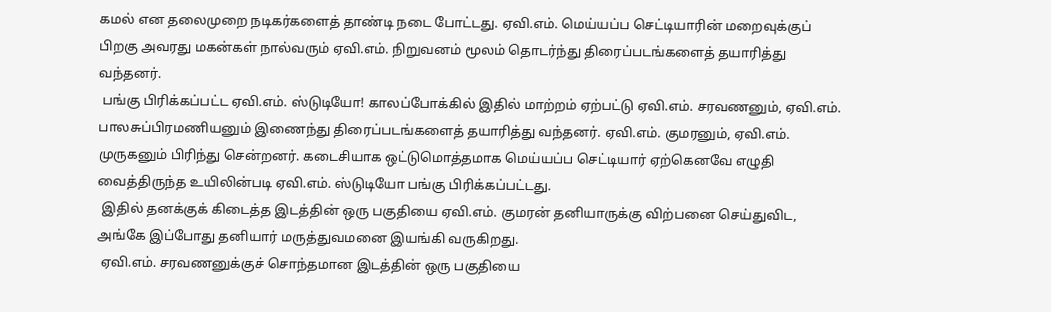கமல் என தலைமுறை நடிகர்களைத் தாண்டி நடை போட்டது. ஏவி.எம். மெய்யப்ப செட்டியாரின் மறைவுக்குப் பிறகு அவரது மகன்கள் நால்வரும் ஏவி.எம். நிறுவனம் மூலம் தொடர்ந்து திரைப்படங்களைத் தயாரித்து வந்தனர்.
 பங்கு பிரிக்கப்பட்ட ஏவி.எம். ஸ்டுடியோ! காலப்போக்கில் இதில் மாற்றம் ஏற்பட்டு ஏவி.எம். சரவணனும், ஏவி.எம். பாலசுப்பிரமணியனும் இணைந்து திரைப்படங்களைத் தயாரித்து வந்தனர். ஏவி.எம். குமரனும், ஏவி.எம். முருகனும் பிரிந்து சென்றனர். கடைசியாக ஒட்டுமொத்தமாக மெய்யப்ப செட்டியார் ஏற்கெனவே எழுதி வைத்திருந்த உயிலின்படி ஏவி.எம். ஸ்டுடியோ பங்கு பிரிக்கப்பட்டது.
 இதில் தனக்குக் கிடைத்த இடத்தின் ஒரு பகுதியை ஏவி.எம். குமரன் தனியாருக்கு விற்பனை செய்துவிட, அங்கே இப்போது தனியார் மருத்துவமனை இயங்கி வருகிறது.
 ஏவி.எம். சரவணனுக்குச் சொந்தமான இடத்தின் ஒரு பகுதியை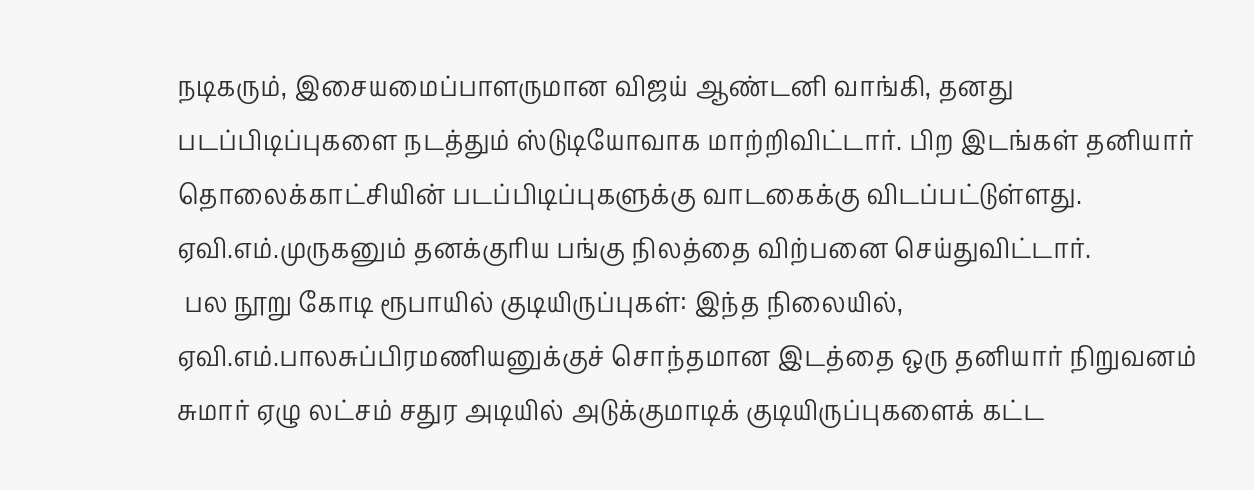நடிகரும், இசையமைப்பாளருமான விஜய் ஆண்டனி வாங்கி, தனது படப்பிடிப்புகளை நடத்தும் ஸ்டுடியோவாக மாற்றிவிட்டார். பிற இடங்கள் தனியார் தொலைக்காட்சியின் படப்பிடிப்புகளுக்கு வாடகைக்கு விடப்பட்டுள்ளது. ஏவி.எம்.முருகனும் தனக்குரிய பங்கு நிலத்தை விற்பனை செய்துவிட்டார்.
 பல நூறு கோடி ரூபாயில் குடியிருப்புகள்: இந்த நிலையில், ஏவி.எம்.பாலசுப்பிரமணியனுக்குச் சொந்தமான இடத்தை ஒரு தனியார் நிறுவனம் சுமார் ஏழு லட்சம் சதுர அடியில் அடுக்குமாடிக் குடியிருப்புகளைக் கட்ட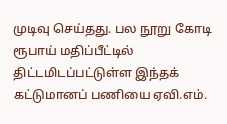முடிவு செய்தது. பல நூறு கோடி ரூபாய் மதிப்பீட்டில் திட்டமிடப்பட்டுள்ள இந்தக் கட்டுமானப் பணியை ஏவி.எம்.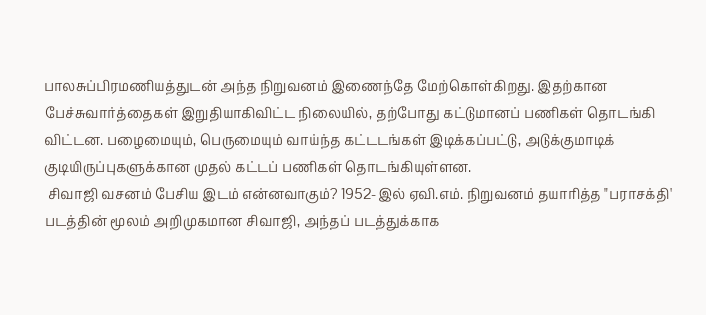பாலசுப்பிரமணியத்துடன் அந்த நிறுவனம் இணைந்தே மேற்கொள்கிறது. இதற்கான பேச்சுவார்த்தைகள் இறுதியாகிவிட்ட நிலையில், தற்போது கட்டுமானப் பணிகள் தொடங்கி விட்டன. பழைமையும், பெருமையும் வாய்ந்த கட்டடங்கள் இடிக்கப்பட்டு, அடுக்குமாடிக் குடியிருப்புகளுக்கான முதல் கட்டப் பணிகள் தொடங்கியுள்ளன.
 சிவாஜி வசனம் பேசிய இடம் என்னவாகும்? 1952-இல் ஏவி.எம். நிறுவனம் தயாரித்த "பராசக்தி' படத்தின் மூலம் அறிமுகமான சிவாஜி, அந்தப் படத்துக்காக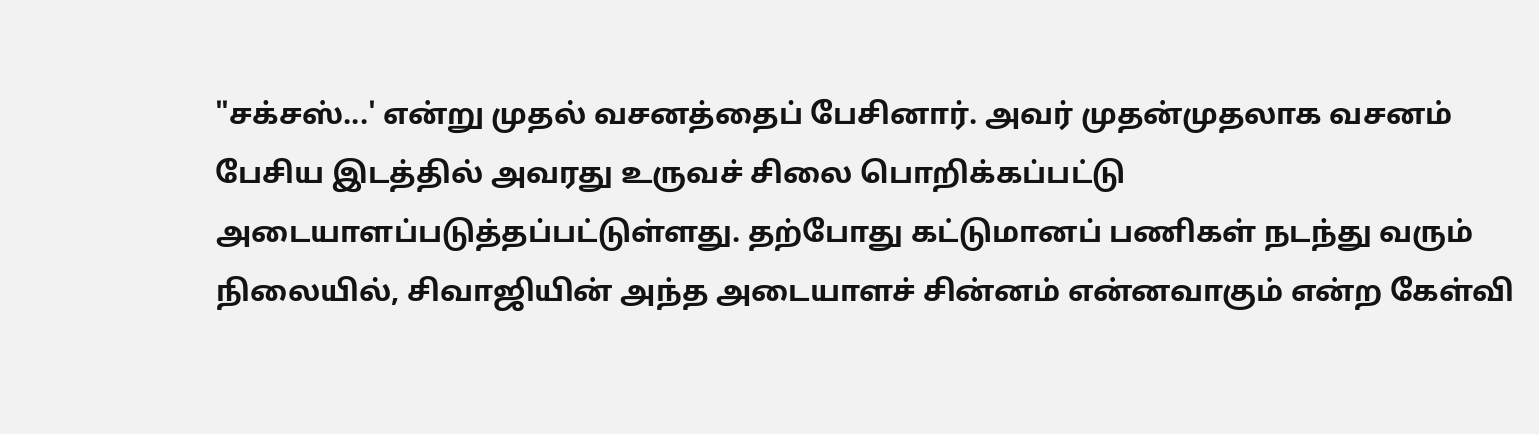"சக்சஸ்...' என்று முதல் வசனத்தைப் பேசினார். அவர் முதன்முதலாக வசனம் பேசிய இடத்தில் அவரது உருவச் சிலை பொறிக்கப்பட்டு அடையாளப்படுத்தப்பட்டுள்ளது. தற்போது கட்டுமானப் பணிகள் நடந்து வரும் நிலையில், சிவாஜியின் அந்த அடையாளச் சின்னம் என்னவாகும் என்ற கேள்வி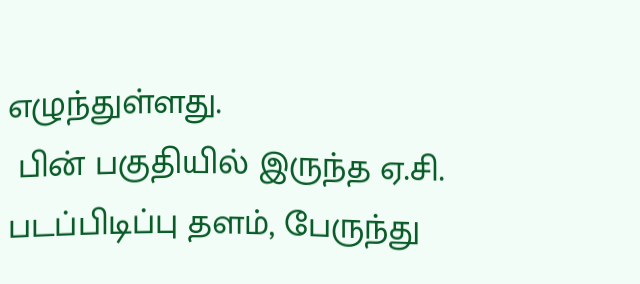எழுந்துள்ளது.
 பின் பகுதியில் இருந்த ஏ.சி. படப்பிடிப்பு தளம், பேருந்து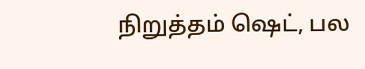நிறுத்தம் ஷெட், பல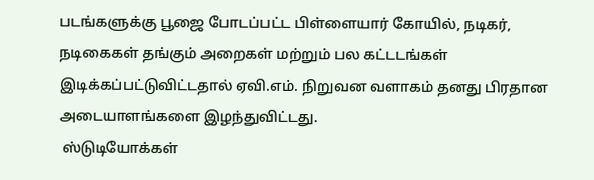படங்களுக்கு பூஜை போடப்பட்ட பிள்ளையார் கோயில், நடிகர், நடிகைகள் தங்கும் அறைகள் மற்றும் பல கட்டடங்கள் இடிக்கப்பட்டுவிட்டதால் ஏவி.எம். நிறுவன வளாகம் தனது பிரதான அடையாளங்களை இழந்துவிட்டது.
 ஸ்டுடியோக்கள்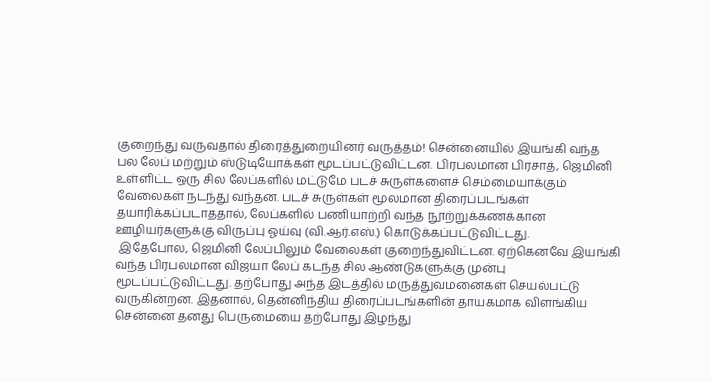குறைந்து வருவதால் திரைத்துறையினர் வருத்தம்! சென்னையில் இயங்கி வந்த பல லேப் மற்றும் ஸ்டுடியோக்கள் மூடப்பட்டுவிட்டன. பிரபலமான பிரசாத், ஜெமினி உள்ளிட்ட ஒரு சில லேப்களில் மட்டுமே படச் சுருள்களைச் செம்மையாக்கும் வேலைகள் நடந்து வந்தன. படச் சுருள்கள் மூலமான திரைப்படங்கள் தயாரிக்கப்படாததால், லேப்களில் பணியாற்றி வந்த நூற்றுக்கணக்கான ஊழியர்களுக்கு விருப்பு ஓய்வு (வி.ஆர்.எஸ்.) கொடுக்கப்பட்டுவிட்டது.
 இதேபோல, ஜெமினி லேப்பிலும் வேலைகள் குறைந்துவிட்டன. ஏற்கெனவே இயங்கி வந்த பிரபலமான விஜயா லேப் கடந்த சில ஆண்டுகளுக்கு முன்பு மூடப்பட்டுவிட்டது. தற்போது அந்த இடத்தில் மருத்துவமனைகள் செயல்பட்டு வருகின்றன. இதனால், தென்னிந்திய திரைப்படங்களின் தாயகமாக விளங்கிய சென்னை தனது பெருமையை தற்போது இழந்து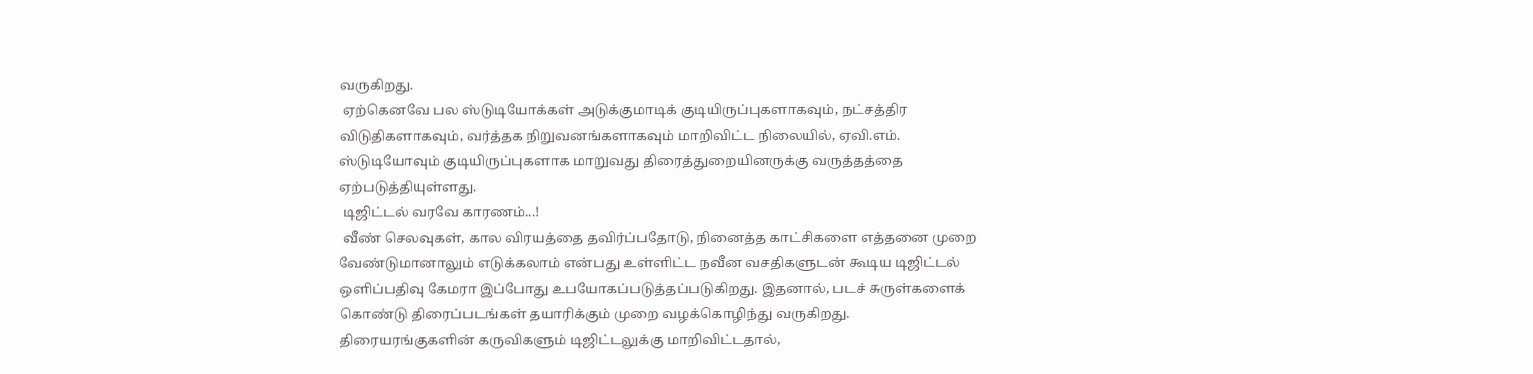வருகிறது.
 ஏற்கெனவே பல ஸ்டுடியோக்கள் அடுக்குமாடிக் குடியிருப்புகளாகவும், நட்சத்திர விடுதிகளாகவும், வர்த்தக நிறுவனங்களாகவும் மாறிவிட்ட நிலையில், ஏவி.எம். ஸ்டுடியோவும் குடியிருப்புகளாக மாறுவது திரைத்துறையினருக்கு வருத்தத்தை ஏற்படுத்தியுள்ளது.
 டிஜிட்டல் வரவே காரணம்...!
 வீண் செலவுகள், கால விரயத்தை தவிர்ப்பதோடு, நினைத்த காட்சிகளை எத்தனை முறை வேண்டுமானாலும் எடுக்கலாம் என்பது உள்ளிட்ட நவீன வசதிகளுடன் கூடிய டிஜிட்டல் ஒளிப்பதிவு கேமரா இப்போது உபயோகப்படுத்தப்படுகிறது. இதனால், படச் சுருள்களைக் கொண்டு திரைப்படங்கள் தயாரிக்கும் முறை வழக்கொழிந்து வருகிறது. திரையரங்குகளின் கருவிகளும் டிஜிட்டலுக்கு மாறிவிட்டதால்,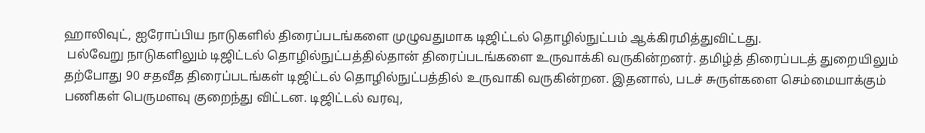ஹாலிவுட், ஐரோப்பிய நாடுகளில் திரைப்படங்களை முழுவதுமாக டிஜிட்டல் தொழில்நுட்பம் ஆக்கிரமித்துவிட்டது.
 பல்வேறு நாடுகளிலும் டிஜிட்டல் தொழில்நுட்பத்தில்தான் திரைப்படங்களை உருவாக்கி வருகின்றனர். தமிழ்த் திரைப்படத் துறையிலும் தற்போது 90 சதவீத திரைப்படங்கள் டிஜிட்டல் தொழில்நுட்பத்தில் உருவாகி வருகின்றன. இதனால், படச் சுருள்களை செம்மையாக்கும் பணிகள் பெருமளவு குறைந்து விட்டன. டிஜிட்டல் வரவு,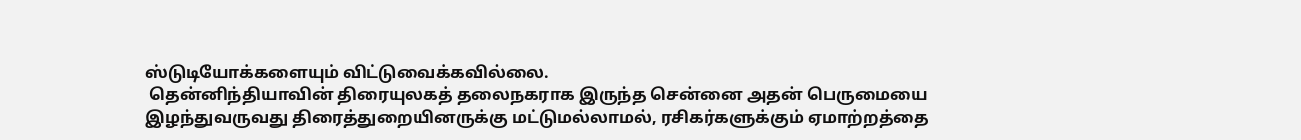ஸ்டுடியோக்களையும் விட்டுவைக்கவில்லை.
 தென்னிந்தியாவின் திரையுலகத் தலைநகராக இருந்த சென்னை அதன் பெருமையை இழந்துவருவது திரைத்துறையினருக்கு மட்டுமல்லாமல், ரசிகர்களுக்கும் ஏமாற்றத்தை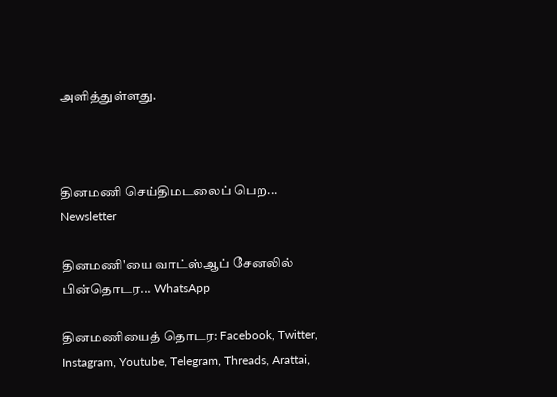அளித்துள்ளது.



தினமணி செய்திமடலைப் பெற... Newsletter

தினமணி'யை வாட்ஸ்ஆப் சேனலில் பின்தொடர... WhatsApp

தினமணியைத் தொடர: Facebook, Twitter, Instagram, Youtube, Telegram, Threads, Arattai,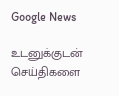Google News

உடனுக்குடன் செய்திகளை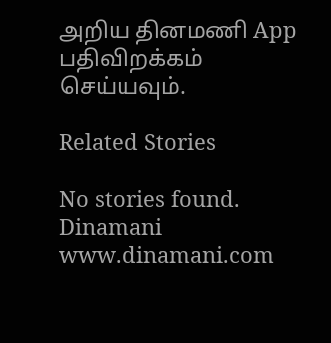அறிய தினமணி App பதிவிறக்கம் செய்யவும்.

Related Stories

No stories found.
Dinamani
www.dinamani.com